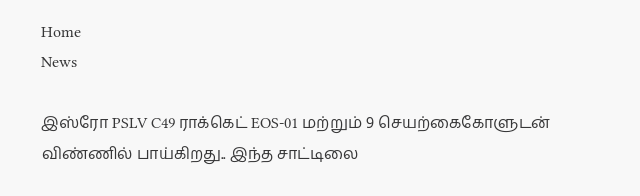Home
News

இஸ்ரோ PSLV C49 ராக்கெட் EOS-01 மற்றும் 9 செயற்கைகோளுடன் விண்ணில் பாய்கிறது.. இந்த சாட்டிலை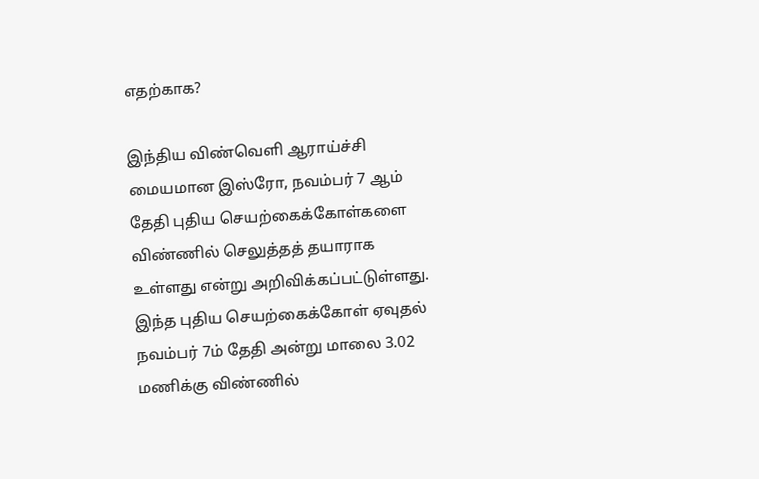எதற்காக?

இந்திய விண்வெளி ஆராய்ச்சி மையமான இஸ்ரோ, நவம்பர் 7 ஆம் தேதி புதிய செயற்கைக்கோள்களை விண்ணில் செலுத்தத் தயாராக உள்ளது என்று அறிவிக்கப்பட்டுள்ளது. இந்த புதிய செயற்கைக்கோள் ஏவுதல் நவம்பர் 7ம் தேதி அன்று மாலை 3.02 மணிக்கு விண்ணில்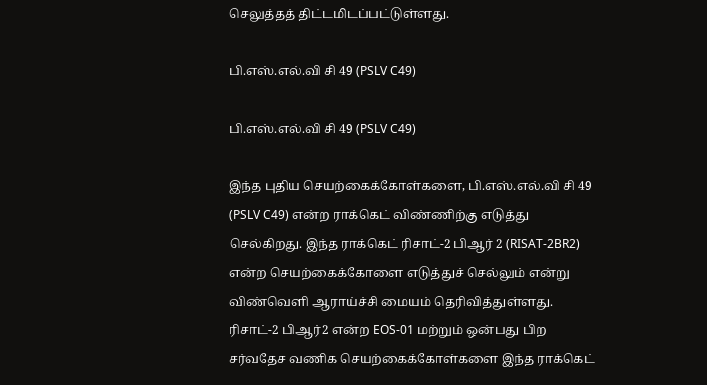செலுத்தத் திட்டமிடப்பட்டுள்ளது.

பி.எஸ்.எல்.வி சி 49 (PSLV C49)

பி.எஸ்.எல்.வி சி 49 (PSLV C49)

இந்த புதிய செயற்கைக்கோள்களை, பி.எஸ்.எல்.வி சி 49 (PSLV C49) என்ற ராக்கெட் விண்ணிற்கு எடுத்து செல்கிறது. இந்த ராக்கெட் ரிசாட்-2 பிஆர் 2 (RISAT-2BR2) என்ற செயற்கைக்கோளை எடுத்துச் செல்லும் என்று விண்வெளி ஆராய்ச்சி மையம் தெரிவித்துள்ளது. ரிசாட்-2 பிஆர்2 என்ற EOS-01 மற்றும் ஒன்பது பிற சர்வதேச வணிக செயற்கைக்கோள்களை இந்த ராக்கெட்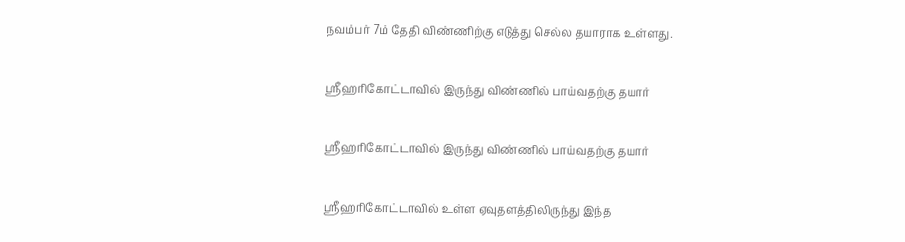நவம்பர் 7ம் தேதி விண்ணிற்கு எடுத்து செல்ல தயாராக உள்ளது.

ஸ்ரீஹரிகோட்டாவில் இருந்து விண்ணில் பாய்வதற்கு தயார்

ஸ்ரீஹரிகோட்டாவில் இருந்து விண்ணில் பாய்வதற்கு தயார்

ஸ்ரீஹரிகோட்டாவில் உள்ள ஏவுதளத்திலிருந்து இந்த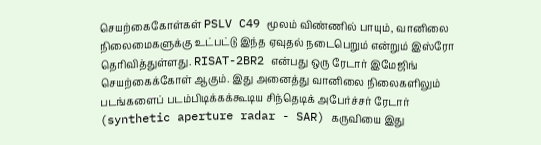செயற்கைகோள்கள் PSLV C49 மூலம் விண்ணில் பாயும், வானிலை நிலைமைகளுக்கு உட்பட்டு இந்த ஏவுதல் நடைபெறும் என்றும் இஸ்ரோ தெரிவித்துள்ளது. RISAT-2BR2 என்பது ஒரு ரேடார் இமேஜிங் செயற்கைக்கோள் ஆகும். இது அனைத்து வானிலை நிலைகளிலும் படங்களைப் படம்பிடிக்கக்கூடிய சிந்தெடிக் அபேர்ச்சர் ரேடார் (synthetic aperture radar - SAR) கருவியை இது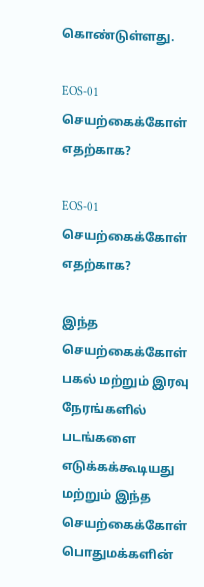கொண்டுள்ளது.

EOS-01 செயற்கைக்கோள் எதற்காக?

EOS-01 செயற்கைக்கோள் எதற்காக?

இந்த செயற்கைக்கோள் பகல் மற்றும் இரவு நேரங்களில் படங்களை எடுக்கக்கூடியது மற்றும் இந்த செயற்கைக்கோள் பொதுமக்களின்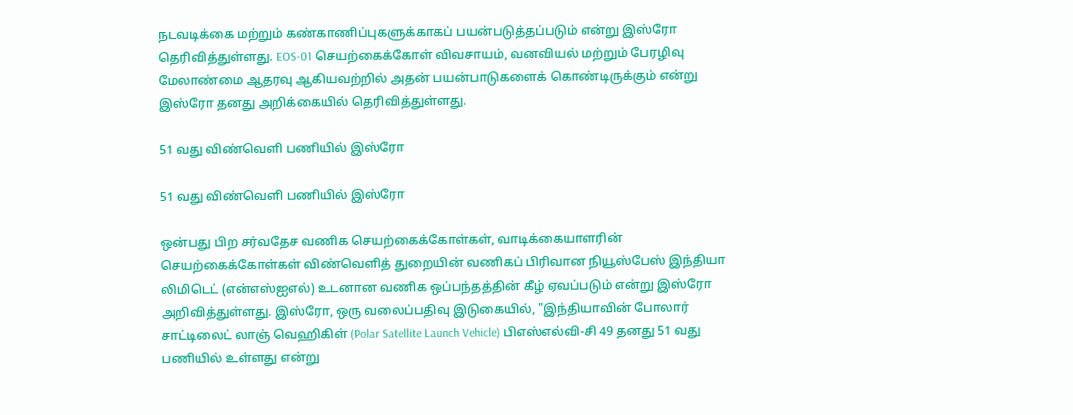நடவடிக்கை மற்றும் கண்காணிப்புகளுக்காகப் பயன்படுத்தப்படும் என்று இஸ்ரோ தெரிவித்துள்ளது. EOS-01 செயற்கைக்கோள் விவசாயம், வனவியல் மற்றும் பேரழிவு மேலாண்மை ஆதரவு ஆகியவற்றில் அதன் பயன்பாடுகளைக் கொண்டிருக்கும் என்று இஸ்ரோ தனது அறிக்கையில் தெரிவித்துள்ளது.

51 வது விண்வெளி பணியில் இஸ்ரோ

51 வது விண்வெளி பணியில் இஸ்ரோ

ஒன்பது பிற சர்வதேச வணிக செயற்கைக்கோள்கள், வாடிக்கையாளரின் செயற்கைக்கோள்கள் விண்வெளித் துறையின் வணிகப் பிரிவான நியூஸ்பேஸ் இந்தியா லிமிடெட் (என்எஸ்ஐஎல்) உடனான வணிக ஒப்பந்தத்தின் கீழ் ஏவப்படும் என்று இஸ்ரோ அறிவித்துள்ளது. இஸ்ரோ, ஒரு வலைப்பதிவு இடுகையில், "இந்தியாவின் போலார் சாட்டிலைட் லாஞ் வெஹிகிள் (Polar Satellite Launch Vehicle) பிஎஸ்எல்வி-சி 49 தனது 51 வது பணியில் உள்ளது என்று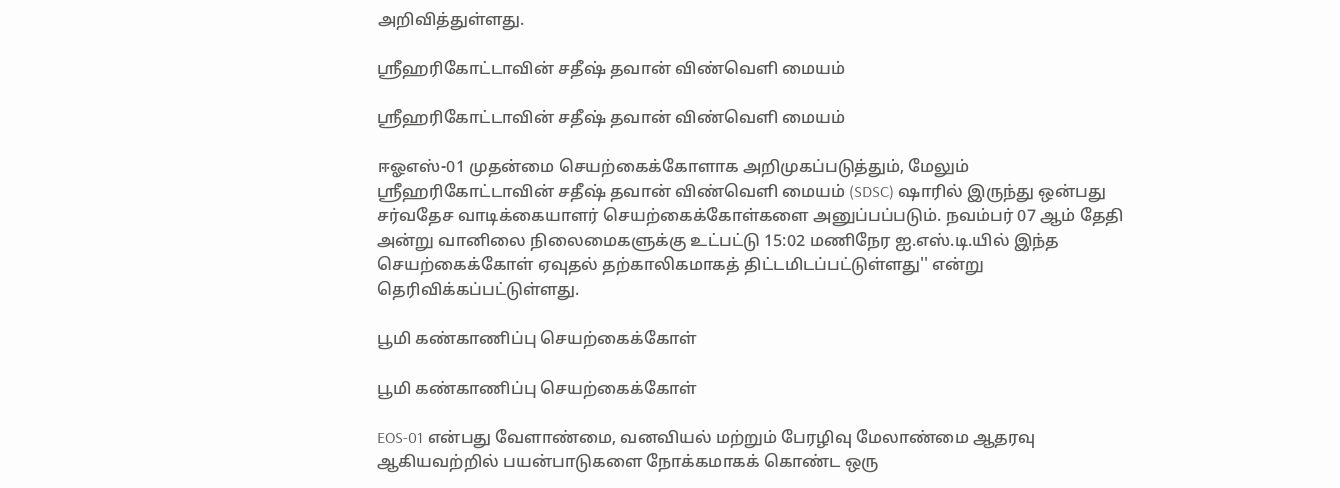அறிவித்துள்ளது.

ஸ்ரீஹரிகோட்டாவின் சதீஷ் தவான் விண்வெளி மையம்

ஸ்ரீஹரிகோட்டாவின் சதீஷ் தவான் விண்வெளி மையம்

ஈஓஎஸ்-01 முதன்மை செயற்கைக்கோளாக அறிமுகப்படுத்தும், மேலும் ஸ்ரீஹரிகோட்டாவின் சதீஷ் தவான் விண்வெளி மையம் (SDSC) ஷாரில் இருந்து ஒன்பது சர்வதேச வாடிக்கையாளர் செயற்கைக்கோள்களை அனுப்பப்படும். நவம்பர் 07 ஆம் தேதி அன்று வானிலை நிலைமைகளுக்கு உட்பட்டு 15:02 மணிநேர ஐ.எஸ்.டி.யில் இந்த செயற்கைக்கோள் ஏவுதல் தற்காலிகமாகத் திட்டமிடப்பட்டுள்ளது'' என்று தெரிவிக்கப்பட்டுள்ளது.

பூமி கண்காணிப்பு செயற்கைக்கோள்

பூமி கண்காணிப்பு செயற்கைக்கோள்

EOS-01 என்பது வேளாண்மை, வனவியல் மற்றும் பேரழிவு மேலாண்மை ஆதரவு ஆகியவற்றில் பயன்பாடுகளை நோக்கமாகக் கொண்ட ஒரு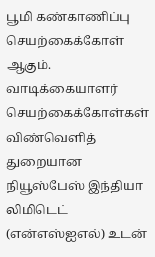பூமி கண்காணிப்பு செயற்கைக்கோள் ஆகும். வாடிக்கையாளர் செயற்கைக்கோள்கள் விண்வெளித் துறையான நியூஸ்பேஸ் இந்தியா லிமிடெட் (என்எஸ்ஐஎல்) உடன்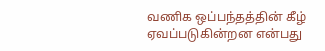வணிக ஒப்பந்தத்தின் கீழ் ஏவப்படுகின்றன என்பது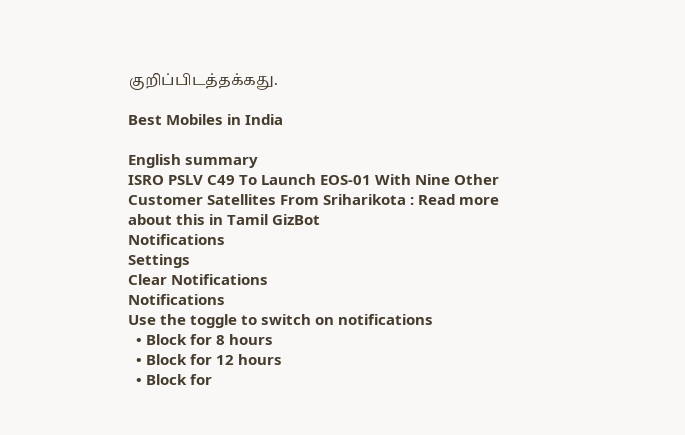குறிப்பிடத்தக்கது.

Best Mobiles in India

English summary
ISRO PSLV C49 To Launch EOS-01 With Nine Other Customer Satellites From Sriharikota : Read more about this in Tamil GizBot
Notifications
Settings
Clear Notifications
Notifications
Use the toggle to switch on notifications
  • Block for 8 hours
  • Block for 12 hours
  • Block for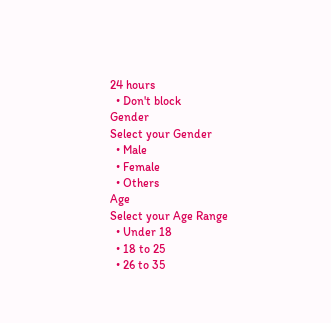24 hours
  • Don't block
Gender
Select your Gender
  • Male
  • Female
  • Others
Age
Select your Age Range
  • Under 18
  • 18 to 25
  • 26 to 35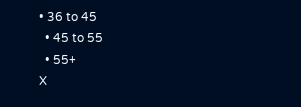• 36 to 45
  • 45 to 55
  • 55+
X